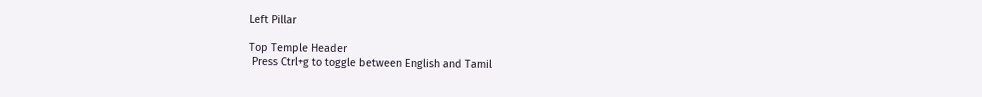Left Pillar

Top Temple Header
 Press Ctrl+g to toggle between English and Tamil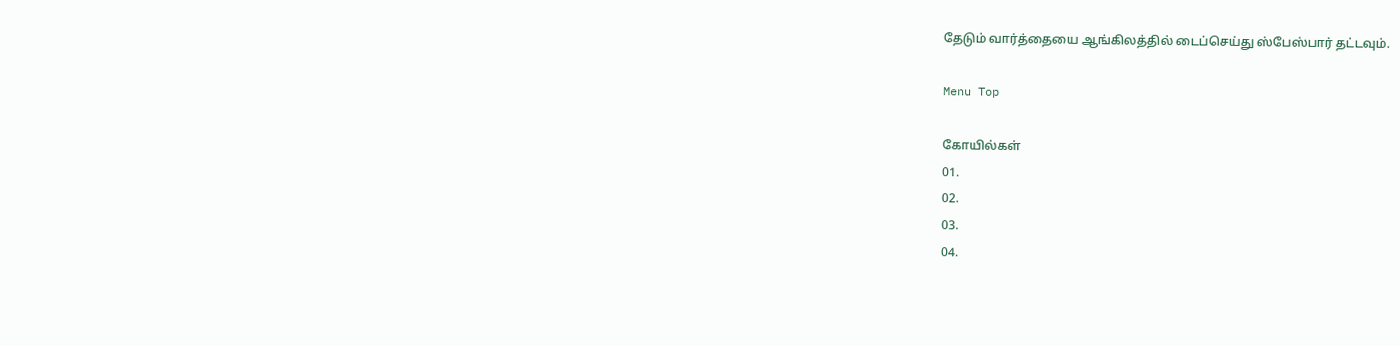தேடும் வார்த்தையை ஆங்கிலத்தில் டைப்செய்து ஸ்பேஸ்பார் தட்டவும்.

Menu Top

கோயில்கள்
01.
02.
03.
04.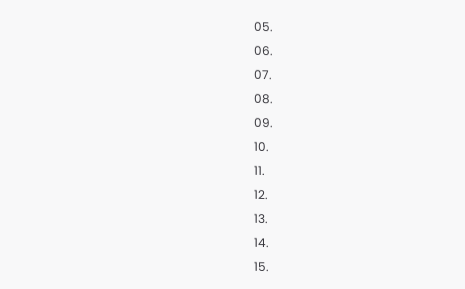05.
06.
07.
08.
09.
10.
11.
12.
13.
14.
15.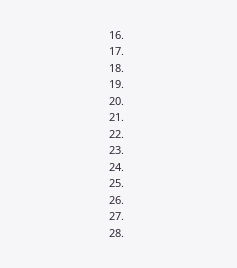16.
17.
18.
19.
20.
21.
22.
23.
24.
25.
26.
27.
28.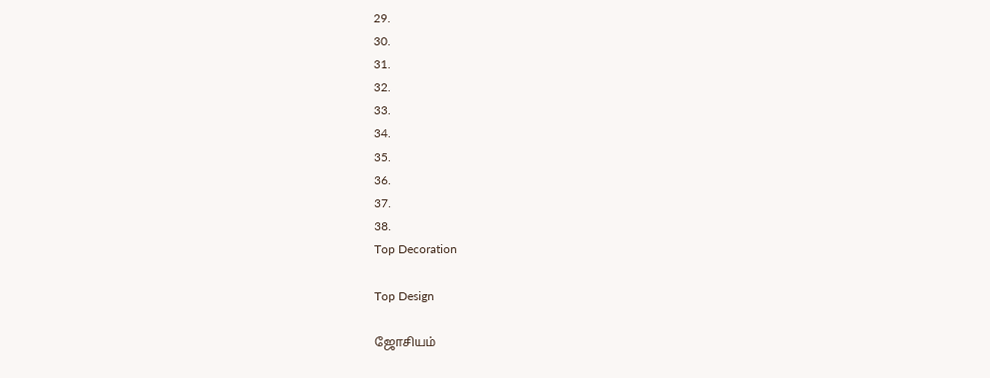29.
30.
31.
32.
33.
34.
35.
36.
37.
38.
Top Decoration

Top Design

ஜோசியம்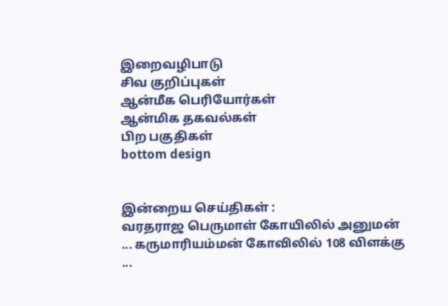இறைவழிபாடு
சிவ குறிப்புகள்
ஆன்மீக பெரியோர்கள்
ஆன்மிக தகவல்கள்
பிற பகுதிகள்
bottom design


இன்றைய செய்திகள் :
வரதராஜ பெருமாள் கோயிலில் அனுமன் ... கருமாரியம்மன் கோவிலில் 108 விளக்கு ...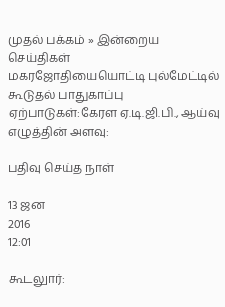முதல் பக்கம் » இன்றைய செய்திகள்
மகரஜோதியையொட்டி புல்மேட்டில் கூடுதல் பாதுகாப்பு ஏற்பாடுகள்:கேரள ஏ.டி.ஜி.பி., ஆய்வு
எழுத்தின் அளவு:

பதிவு செய்த நாள்

13 ஜன
2016
12:01

கூடலுார்: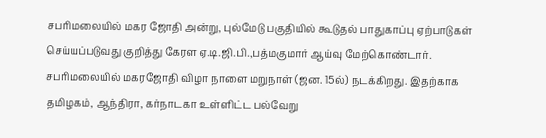சபரிமலையில் மகர ஜோதி அன்று, புல்மேடு பகுதியில் கூடுதல் பாதுகாப்பு ஏற்பாடுகள் செய்யப்படுவது குறித்து கேரள ஏ.டி.ஜி.பி.,பத்மகுமார் ஆய்வு மேற்கொண்டார். சபரிமலையில் மகரஜோதி விழா நாளை மறுநாள் (ஜன. 15ல்) நடக்கிறது. இதற்காக தமிழகம், ஆந்திரா, கர்நாடகா உள்ளிட்ட பல்வேறு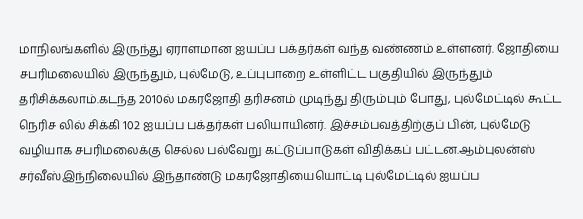மாநிலங்களில் இருந்து ஏராளமான ஐயப்ப பக்தர்கள் வந்த வண்ணம் உள்ளனர். ஜோதியை சபரிமலையில் இருந்தும், புல்மேடு, உப்புபாறை உள்ளிட்ட பகுதியில் இருந்தும் தரிசிக்கலாம்.கடந்த 2010ல் மகரஜோதி தரிசனம் முடிந்து திரும்பும் போது, புல்மேட்டில் கூட்ட நெரிச லில் சிக்கி 102 ஐயப்ப பக்தர்கள் பலியாயினர். இச்சம்பவத்திற்குப் பின், புல்மேடு வழியாக சபரிமலைக்கு செல்ல பல்வேறு கட்டுப்பாடுகள் விதிக்கப் பட்டன.ஆம்புலன்ஸ் சர்வீஸ்இந்நிலையில் இந்தாண்டு மகரஜோதியையொட்டி புல்மேட்டில் ஐயப்ப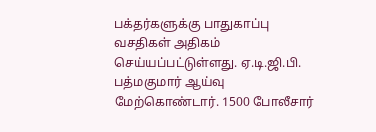பக்தர்களுக்கு பாதுகாப்பு வசதிகள் அதிகம் செய்யப்பட்டுள்ளது. ஏ.டி.ஜி.பி. பத்மகுமார் ஆய்வு மேற்கொண்டார். 1500 போலீசார்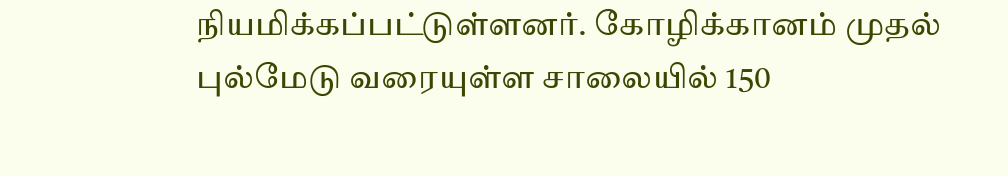நியமிக்கப்பட்டுள்ளனர். கோழிக்கானம் முதல் புல்மேடு வரையுள்ள சாலையில் 150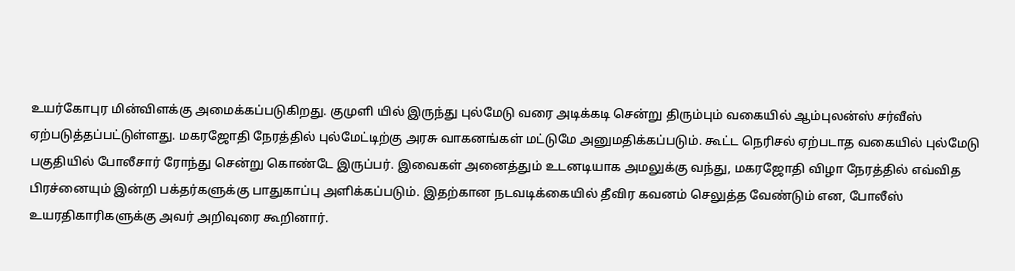உயர்கோபுர மின்விளக்கு அமைக்கப்படுகிறது. குமுளி யில் இருந்து புல்மேடு வரை அடிக்கடி சென்று திரும்பும் வகையில் ஆம்புலன்ஸ் சர்வீஸ் ஏற்படுத்தப்பட்டுள்ளது. மகரஜோதி நேரத்தில் புல்மேட்டிற்கு அரசு வாகனங்கள் மட்டுமே அனுமதிக்கப்படும். கூட்ட நெரிசல் ஏற்படாத வகையில் புல்மேடு பகுதியில் போலீசார் ரோந்து சென்று கொண்டே இருப்பர். இவைகள் அனைத்தும் உடனடியாக அமலுக்கு வந்து, மகரஜோதி விழா நேரத்தில் எவ்வித பிரச்னையும் இன்றி பக்தர்களுக்கு பாதுகாப்பு அளிக்கப்படும். இதற்கான நடவடிக்கையில் தீவிர கவனம் செலுத்த வேண்டும் என, போலீஸ் உயரதிகாரிகளுக்கு அவர் அறிவுரை கூறினார்.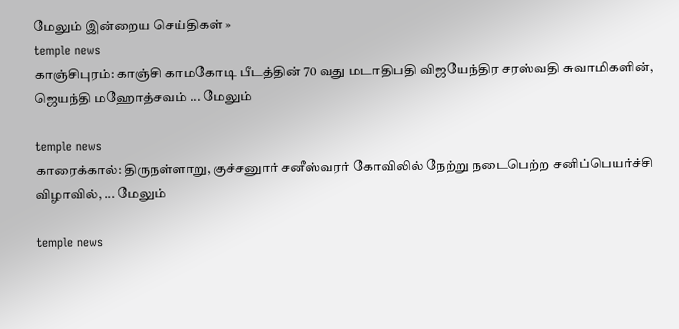மேலும் இன்றைய செய்திகள் »
temple news
காஞ்சிபுரம்: காஞ்சி காமகோடி பீடத்தின் 70 வது மடாதிபதி விஜயேந்திர சரஸ்வதி சுவாமிகளின், ஜெயந்தி மஹோத்சவம் ... மேலும்

temple news
காரைக்கால்: திருநள்ளாறு, குச்சனுார் சனீஸ்வரர் கோவிலில் நேற்று நடைபெற்ற சனிப்பெயர்ச்சி விழாவில், ... மேலும்

temple news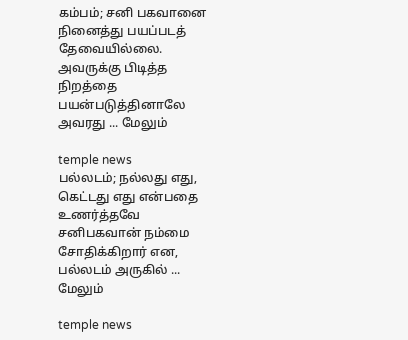கம்பம்; சனி பகவானை நினைத்து பயப்படத் தேவையில்லை. அவருக்கு பிடித்த நிறத்தை பயன்படுத்தினாலே அவரது ... மேலும்

temple news
பல்லடம்; நல்லது எது, கெட்டது எது என்பதை உணர்த்தவே சனிபகவான் நம்மை சோதிக்கிறார் என, பல்லடம் அருகில் ... மேலும்

temple news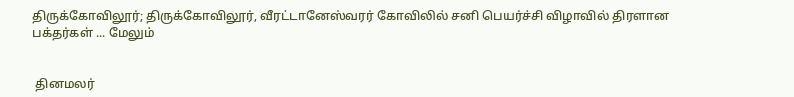திருக்கோவிலூர்; திருக்கோவிலூர், வீரட்டானேஸ்வரர் கோவிலில் சனி பெயர்ச்சி விழாவில் திரளான பக்தர்கள் ... மேலும்


 தினமலர்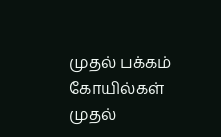முதல் பக்கம்   கோயில்கள் முதல்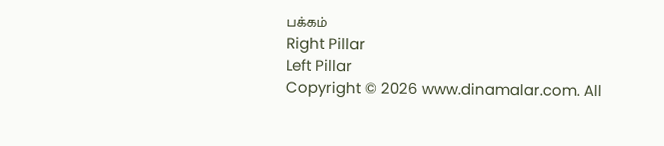பக்கம்
Right Pillar
Left Pillar
Copyright © 2026 www.dinamalar.com. All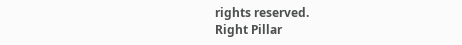rights reserved.
Right Pillar